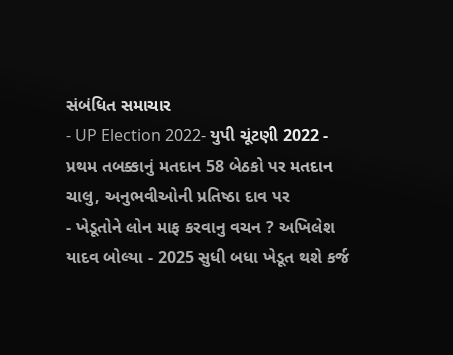સંબંધિત સમાચાર
- UP Election 2022- યુપી ચૂંટણી 2022 - પ્રથમ તબક્કાનું મતદાન 58 બેઠકો પર મતદાન ચાલુ, અનુભવીઓની પ્રતિષ્ઠા દાવ પર
- ખેડૂતોને લોન માફ કરવાનુ વચન ? અખિલેશ યાદવ બોલ્યા - 2025 સુધી બધા ખેડૂત થશે કર્જ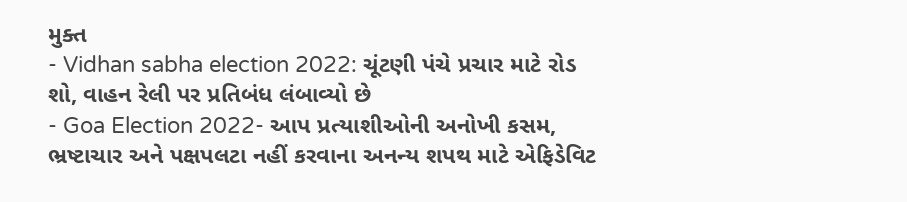મુક્ત
- Vidhan sabha election 2022: ચૂંટણી પંચે પ્રચાર માટે રોડ શો, વાહન રેલી પર પ્રતિબંધ લંબાવ્યો છે
- Goa Election 2022- આપ પ્રત્યાશીઓની અનોખી કસમ, ભ્રષ્ટાચાર અને પક્ષપલટા નહીં કરવાના અનન્ય શપથ માટે એફિડેવિટ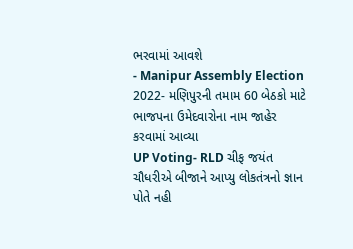ભરવામાં આવશે
- Manipur Assembly Election 2022- મણિપુરની તમામ 60 બેઠકો માટે ભાજપના ઉમેદવારોના નામ જાહેર કરવામાં આવ્યા
UP Voting- RLD ચીફ જયંત ચૌધરીએ બીજાને આપ્યુ લોકતંત્રનો જ્ઞાન પોતે નહી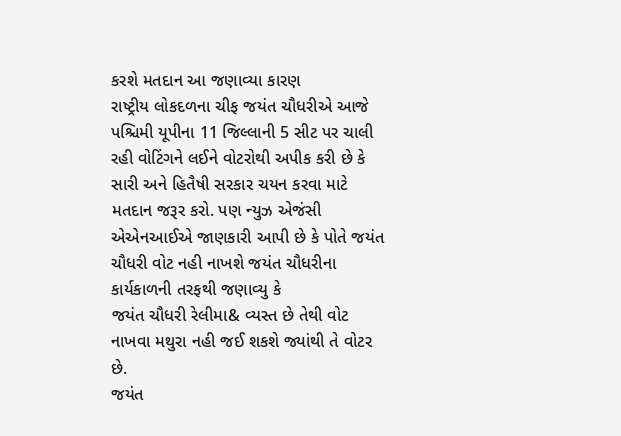કરશે મતદાન આ જણાવ્યા કારણ
રાષ્ટ્રીય લોકદળના ચીફ જયંત ચૌધરીએ આજે પશ્ચિમી યૂપીના 11 જિલ્લાની 5 સીટ પર ચાલી રહી વોટિંગને લઈને વોટરોથી અપીક કરી છે કે સારી અને હિતૈષી સરકાર ચયન કરવા માટે મતદાન જરૂર કરો. પણ ન્યુઝ એજંસી એએનઆઈએ જાણકારી આપી છે કે પોતે જયંત ચૌધરી વોટ નહી નાખશે જયંત ચૌધરીના કાર્યકાળની તરફથી જણાવ્યુ કે
જયંત ચૌધરી રેલીમા& વ્યસ્ત છે તેથી વોટ નાખવા મથુરા નહી જઈ શકશે જ્યાંથી તે વોટર છે.
જયંત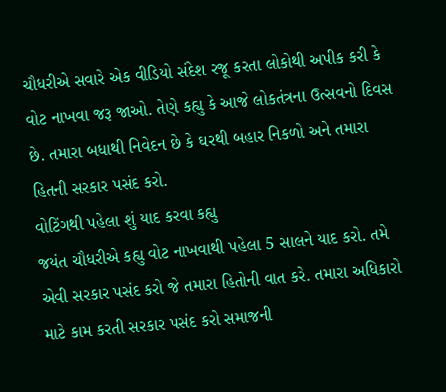ચૌધરીએ સવારે એક વીડિયો સંદેશ રજૂ કરતા લોકોથી અપીક કરી કે વોટ નાખવા જરૂ જાઓ. તેણે કહ્યુ કે આજે લોકતંત્રના ઉત્સવનો દિવસ છે. તમારા બધાથી નિવેદન છે કે ઘરથી બહાર નિકળો અને તમારા હિતની સરકાર પસંદ કરો.
વોટિંગથી પહેલા શું યાદ કરવા કહ્યુ
જયંત ચૌધરીએ કહ્યુ વોટ નાખવાથી પહેલા 5 સાલને યાદ કરો. તમે એવી સરકાર પસંદ કરો જે તમારા હિતોની વાત કરે. તમારા અધિકારો માટે કામ કરતી સરકાર પસંદ કરો સમાજની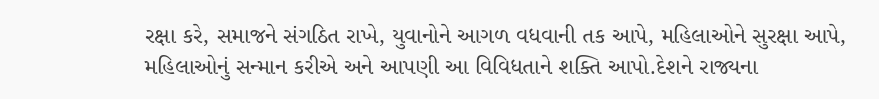રક્ષા કરે, સમાજને સંગઠિત રાખે, યુવાનોને આગળ વધવાની તક આપે, મહિલાઓને સુરક્ષા આપે, મહિલાઓનું સન્માન કરીએ અને આપણી આ વિવિધતાને શક્તિ આપો.દેશને રાજ્યના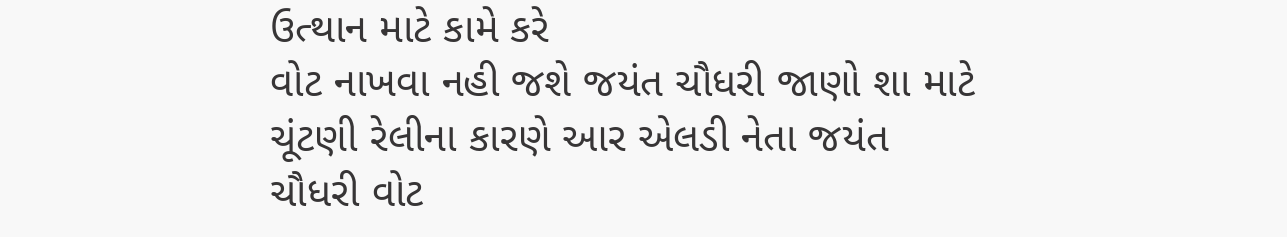ઉત્થાન માટે કામે કરે
વોટ નાખવા નહી જશે જયંત ચૌધરી જાણો શા માટે
ચૂંટણી રેલીના કારણે આર એલડી નેતા જયંત ચૌધરી વોટ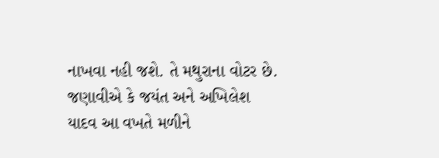નાખવા નહી જશે. તે મથુરાના વોટર છે. જણાવીએ કે જયંત અને અખિલેશ યાદવ આ વખતે મળીને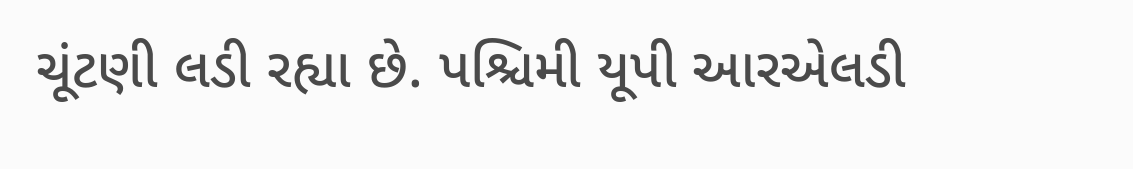ચૂંટણી લડી રહ્યા છે. પશ્ચિમી યૂપી આરએલડી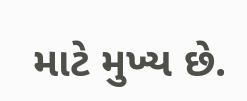માટે મુખ્ય છે.